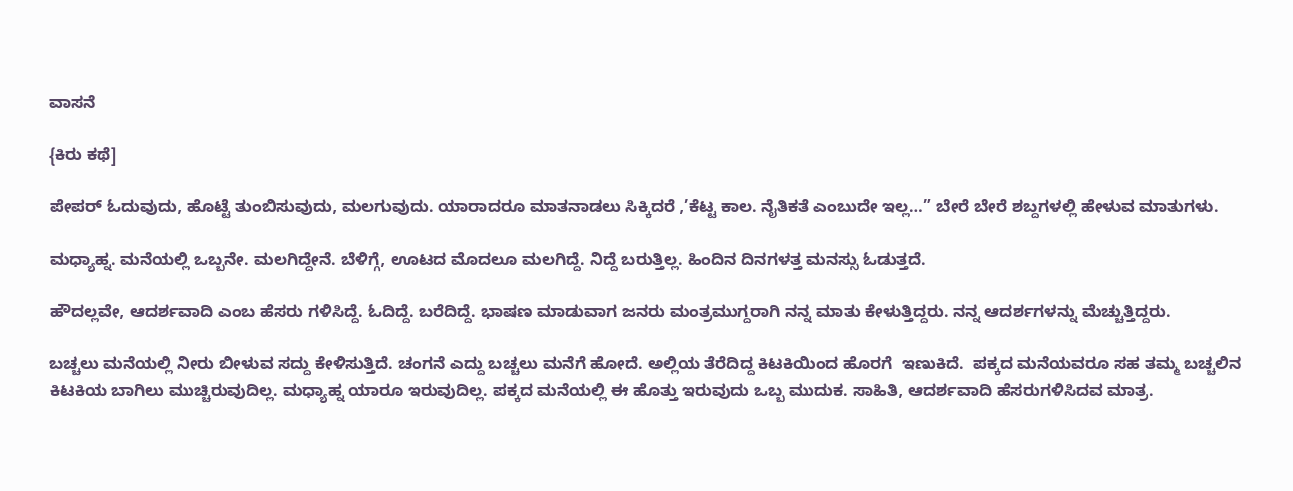ವಾಸನೆ

{ಕಿರು ಕಥೆ]

ಪೇಪರ್ ಓದುವುದು, ಹೊಟ್ಟೆ ತುಂಬಿಸುವುದು, ಮಲಗುವುದು. ಯಾರಾದರೂ ಮಾತನಾಡಲು ಸಿಕ್ಕಿದರೆ ,’ಕೆಟ್ಟ ಕಾಲ. ನೈತಿಕತೆ ಎಂಬುದೇ ಇಲ್ಲ…” ಬೇರೆ ಬೇರೆ ಶಬ್ದಗಳಲ್ಲಿ ಹೇಳುವ ಮಾತುಗಳು.

ಮಧ್ಯಾಹ್ನ. ಮನೆಯಲ್ಲಿ ಒಬ್ಬನೇ. ಮಲಗಿದ್ದೇನೆ. ಬೆಳಿಗ್ಗೆ, ಊಟದ ಮೊದಲೂ ಮಲಗಿದ್ದೆ. ನಿದ್ದೆ ಬರುತ್ತಿಲ್ಲ. ಹಿಂದಿನ ದಿನಗಳತ್ತ ಮನಸ್ಸು ಓಡುತ್ತದೆ.

ಹೌದಲ್ಲವೇ, ಆದರ್ಶವಾದಿ ಎಂಬ ಹೆಸರು ಗಳಿಸಿದ್ದೆ. ಓದಿದ್ದೆ. ಬರೆದಿದ್ದೆ. ಭಾಷಣ ಮಾಡುವಾಗ ಜನರು ಮಂತ್ರಮುಗ್ದರಾಗಿ ನನ್ನ ಮಾತು ಕೇಳುತ್ತಿದ್ದರು. ನನ್ನ ಆದರ್ಶಗಳನ್ನು ಮೆಚ್ಚುತ್ತಿದ್ದರು.

ಬಚ್ಚಲು ಮನೆಯಲ್ಲಿ ನೀರು ಬೀಳುವ ಸದ್ದು ಕೇಳಿಸುತ್ತಿದೆ. ಚಂಗನೆ ಎದ್ದು ಬಚ್ಚಲು ಮನೆಗೆ ಹೋದೆ. ಅಲ್ಲಿಯ ತೆರೆದಿದ್ದ ಕಿಟಕಿಯಿಂದ ಹೊರಗೆ  ಇಣುಕಿದೆ.  ಪಕ್ಕದ ಮನೆಯವರೂ ಸಹ ತಮ್ಮ ಬಚ್ಚಲಿನ ಕಿಟಕಿಯ ಬಾಗಿಲು ಮುಚ್ಚಿರುವುದಿಲ್ಲ. ಮಧ್ಯಾಹ್ನ ಯಾರೂ ಇರುವುದಿಲ್ಲ. ಪಕ್ಕದ ಮನೆಯಲ್ಲಿ ಈ ಹೊತ್ತು ಇರುವುದು ಒಬ್ಬ ಮುದುಕ. ಸಾಹಿತಿ, ಆದರ್ಶವಾದಿ ಹೆಸರುಗಳಿಸಿದವ ಮಾತ್ರ.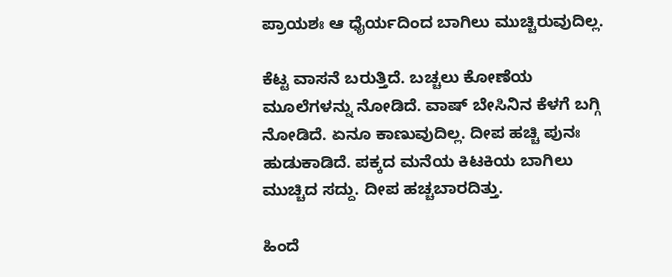ಪ್ರಾಯಶಃ ಆ ಧೈರ್ಯದಿಂದ ಬಾಗಿಲು ಮುಚ್ಚಿರುವುದಿಲ್ಲ.

ಕೆಟ್ಟ ವಾಸನೆ ಬರುತ್ತಿದೆ. ಬಚ್ಚಲು ಕೋಣೆಯ ಮೂಲೆಗಳನ್ನು ನೋಡಿದೆ. ವಾಷ್ ಬೇಸಿನಿನ ಕೆಳಗೆ ಬಗ್ಗಿ ನೋಡಿದೆ. ಏನೂ ಕಾಣುವುದಿಲ್ಲ. ದೀಪ ಹಚ್ಚಿ ಪುನಃ ಹುಡುಕಾಡಿದೆ. ಪಕ್ಕದ ಮನೆಯ ಕಿಟಕಿಯ ಬಾಗಿಲು ಮುಚ್ಚಿದ ಸದ್ದು. ದೀಪ ಹಚ್ಚಬಾರದಿತ್ತು.

ಹಿಂದೆ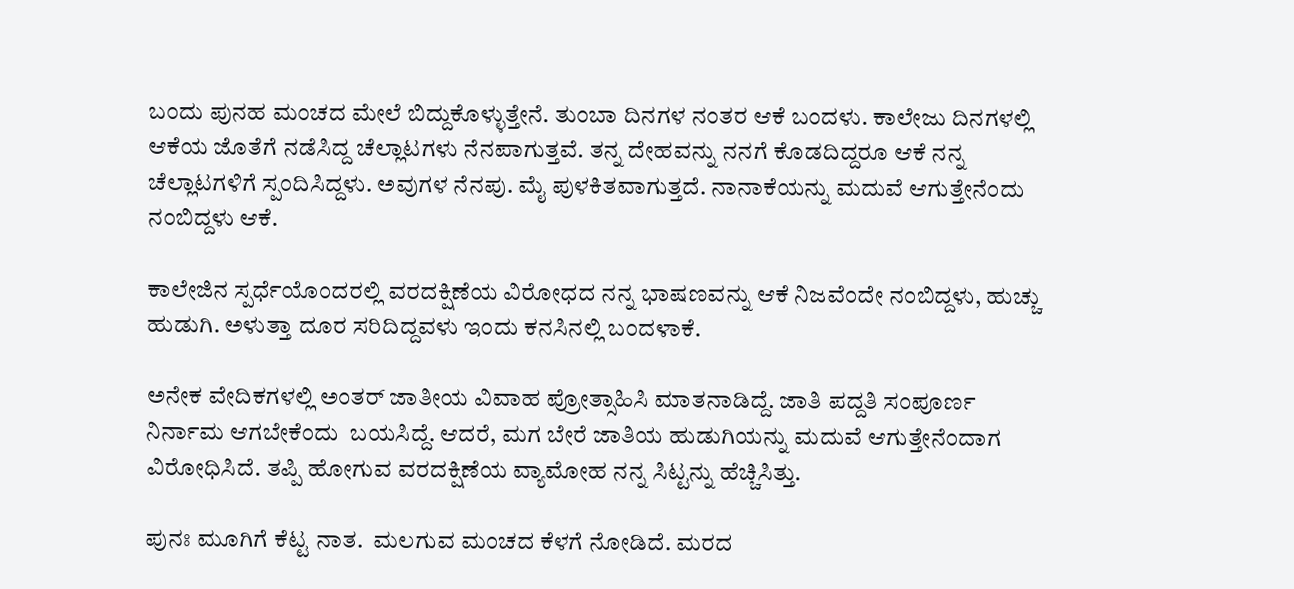ಬಂದು ಪುನಹ ಮಂಚದ ಮೇಲೆ ಬಿದ್ದುಕೊಳ್ಳುತ್ತೇನೆ. ತುಂಬಾ ದಿನಗಳ ನಂತರ ಆಕೆ ಬಂದಳು. ಕಾಲೇಜು ದಿನಗಳಲ್ಲಿ ಆಕೆಯ ಜೊತೆಗೆ ನಡೆಸಿದ್ದ ಚೆಲ್ಲಾಟಗಳು ನೆನಪಾಗುತ್ತವೆ. ತನ್ನ ದೇಹವನ್ನು ನನಗೆ ಕೊಡದಿದ್ದರೂ ಆಕೆ ನನ್ನ ಚೆಲ್ಲಾಟಗಳಿಗೆ ಸ್ಪಂದಿಸಿದ್ದಳು. ಅವುಗಳ ನೆನಪು. ಮೈ ಪುಳಕಿತವಾಗುತ್ತದೆ. ನಾನಾಕೆಯನ್ನು ಮದುವೆ ಆಗುತ್ತೇನೆಂದು ನಂಬಿದ್ದಳು ಆಕೆ.

ಕಾಲೇಜಿನ ಸ್ಪರ್ಧೆಯೊಂದರಲ್ಲಿ ವರದಕ್ಷಿಣೆಯ ವಿರೋಧದ ನನ್ನ ಭಾಷಣವನ್ನು ಆಕೆ ನಿಜವೆಂದೇ ನಂಬಿದ್ದಳು, ಹುಚ್ಚು ಹುಡುಗಿ. ಅಳುತ್ತಾ ದೂರ ಸರಿದಿದ್ದವಳು ಇಂದು ಕನಸಿನಲ್ಲಿ ಬಂದಳಾಕೆ.

ಅನೇಕ ವೇದಿಕಗಳಲ್ಲಿ ಅಂತರ್ ಜಾತೀಯ ವಿವಾಹ ಪ್ರೋತ್ಸಾಹಿಸಿ ಮಾತನಾಡಿದ್ದೆ. ಜಾತಿ ಪದ್ದತಿ ಸಂಪೂರ್ಣ ನಿರ್ನಾಮ ಆಗಬೇಕೆಂದು  ಬಯಸಿದ್ದೆ. ಆದರೆ, ಮಗ ಬೇರೆ ಜಾತಿಯ ಹುಡುಗಿಯನ್ನು ಮದುವೆ ಆಗುತ್ತೇನೆಂದಾಗ ವಿರೋಧಿಸಿದೆ. ತಪ್ಪಿ ಹೋಗುವ ವರದಕ್ಷಿಣೆಯ ವ್ಯಾಮೋಹ ನನ್ನ ಸಿಟ್ಟನ್ನು ಹೆಚ್ಚಿಸಿತ್ತು.

ಪುನಃ ಮೂಗಿಗೆ ಕೆಟ್ಟ ನಾತ.  ಮಲಗುವ ಮಂಚದ ಕೆಳಗೆ ನೋಡಿದೆ. ಮರದ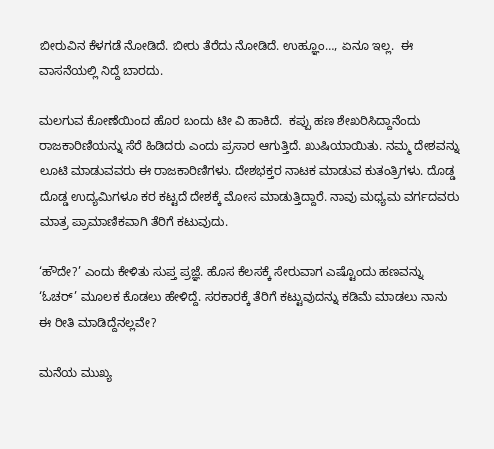ಬೀರುವಿನ ಕೆಳಗಡೆ ನೋಡಿದೆ. ಬೀರು ತೆರೆದು ನೋಡಿದೆ. ಉಹ್ಞೂಂ…, ಏನೂ ಇಲ್ಲ.  ಈ ವಾಸನೆಯಲ್ಲಿ ನಿದ್ದೆ ಬಾರದು.

ಮಲಗುವ ಕೋಣೆಯಿಂದ ಹೊರ ಬಂದು ಟೀ ವಿ ಹಾಕಿದೆ.  ಕಪ್ಪು ಹಣ ಶೇಖರಿಸಿದ್ದಾನೆಂದು ರಾಜಕಾರಿಣಿಯನ್ನು ಸೆರೆ ಹಿಡಿದರು ಎಂದು ಪ್ರಸಾರ ಆಗುತ್ತಿದೆ. ಖುಷಿಯಾಯಿತು. ನಮ್ಮ ದೇಶವನ್ನು ಲೂಟಿ ಮಾಡುವವರು ಈ ರಾಜಕಾರಿಣಿಗಳು. ದೇಶಭಕ್ತರ ನಾಟಕ ಮಾಡುವ ಕುತಂತ್ರಿಗಳು. ದೊಡ್ಡ ದೊಡ್ಡ ಉದ್ಯಮಿಗಳೂ ಕರ ಕಟ್ಟದೆ ದೇಶಕ್ಕೆ ಮೋಸ ಮಾಡುತ್ತಿದ್ದಾರೆ. ನಾವು ಮಧ್ಯಮ ವರ್ಗದವರು ಮಾತ್ರ ಪ್ರಾಮಾಣಿಕವಾಗಿ ತೆರಿಗೆ ಕಟುವುದು.

‘ಹೌದೇ?’ ಎಂದು ಕೇಳಿತು ಸುಪ್ತ ಪ್ರಜ್ಞೆ. ಹೊಸ ಕೆಲಸಕ್ಕೆ ಸೇರುವಾಗ ಎಷ್ಟೊಂದು ಹಣವನ್ನು ‘ಓಚರ್’ ಮೂಲಕ ಕೊಡಲು ಹೇಳಿದ್ದೆ. ಸರಕಾರಕ್ಕೆ ತೆರಿಗೆ ಕಟ್ಟುವುದನ್ನು ಕಡಿಮೆ ಮಾಡಲು ನಾನು ಈ ರೀತಿ ಮಾಡಿದ್ದೆನಲ್ಲವೇ?

ಮನೆಯ ಮುಖ್ಯ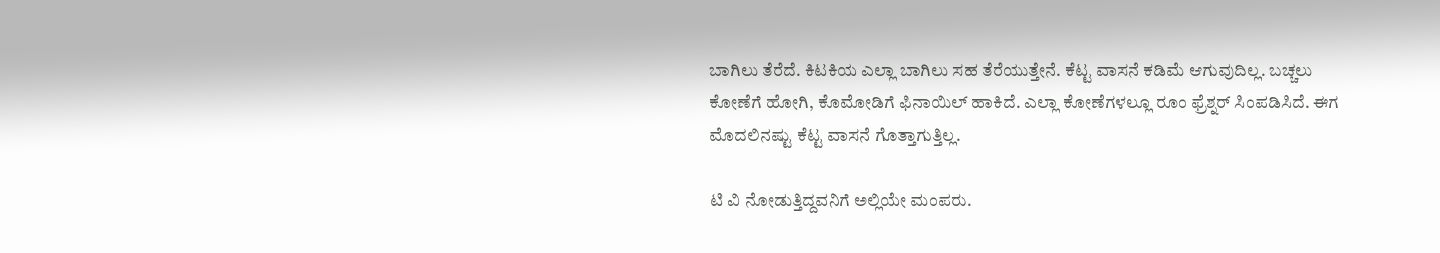ಬಾಗಿಲು ತೆರೆದೆ. ಕಿಟಕಿಯ ಎಲ್ಲಾ ಬಾಗಿಲು ಸಹ ತೆರೆಯುತ್ತೇನೆ. ಕೆಟ್ಟ ವಾಸನೆ ಕಡಿಮೆ ಆಗುವುದಿಲ್ಲ. ಬಚ್ಚಲು ಕೋಣೆಗೆ ಹೋಗಿ, ಕೊಮೋಡಿಗೆ ಫಿನಾಯಿಲ್ ಹಾಕಿದೆ. ಎಲ್ಲಾ ಕೋಣೆಗಳಲ್ಲೂ ರೂಂ ಫ್ರೆಶ್ನರ್ ಸಿಂಪಡಿಸಿದೆ. ಈಗ ಮೊದಲಿನಷ್ಟು ಕೆಟ್ಟ ವಾಸನೆ ಗೊತ್ತಾಗುತ್ತಿಲ್ಲ.

ಟಿ ವಿ ನೋಡುತ್ತಿದ್ದವನಿಗೆ ಅಲ್ಲಿಯೇ ಮಂಪರು.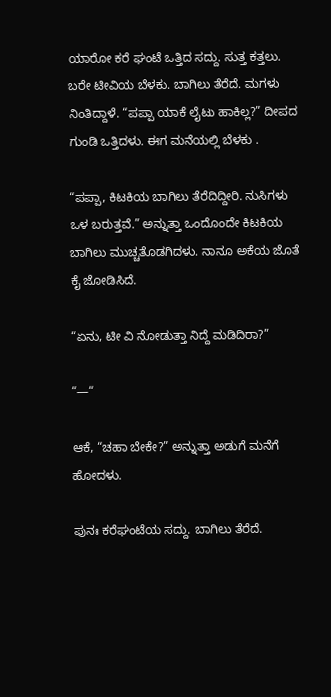ಯಾರೋ ಕರೆ ಘಂಟೆ ಒತ್ತಿದ ಸದ್ದು. ಸುತ್ತ ಕತ್ತಲು. ಬರೇ ಟೀವಿಯ ಬೆಳಕು. ಬಾಗಿಲು ತೆರೆದೆ. ಮಗಳು ನಿಂತಿದ್ದಾಳೆ. “ಪಪ್ಪಾ ಯಾಕೆ ಲೈಟು ಹಾಕಿಲ್ಲ?” ದೀಪದ ಗುಂಡಿ ಒತ್ತಿದಳು. ಈಗ ಮನೆಯಲ್ಲಿ ಬೆಳಕು .

“ಪಪ್ಪಾ, ಕಿಟಕಿಯ ಬಾಗಿಲು ತೆರೆದಿದ್ದೀರಿ. ನುಸಿಗಳು ಒಳ ಬರುತ್ತವೆ.” ಅನ್ನುತ್ತಾ ಒಂದೊಂದೇ ಕಿಟಕಿಯ ಬಾಗಿಲು ಮುಚ್ಚತೊಡಗಿದಳು. ನಾನೂ ಅಕೆಯ ಜೊತೆ ಕೈ ಜೋಡಿಸಿದೆ.

“ಏನು, ಟೀ ವಿ ನೋಡುತ್ತಾ ನಿದ್ದೆ ಮಡಿದಿರಾ?”

“—“

ಆಕೆ, “ಚಹಾ ಬೇಕೇ?” ಅನ್ನುತ್ತಾ ಅಡುಗೆ ಮನೆಗೆ ಹೋದಳು.

ಪುನಃ ಕರೆಘಂಟೆಯ ಸದ್ದು. ಬಾಗಿಲು ತೆರೆದೆ.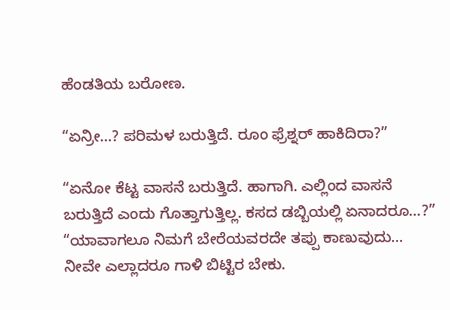ಹೆಂಡತಿಯ ಬರೋಣ.

“ಏನ್ರೀ…? ಪರಿಮಳ ಬರುತ್ತಿದೆ. ರೂಂ ಫ್ರೆಶ್ನರ್ ಹಾಕಿದಿರಾ?”

“ಏನೋ ಕೆಟ್ಟ ವಾಸನೆ ಬರುತ್ತಿದೆ. ಹಾಗಾಗಿ. ಎಲ್ಲಿಂದ ವಾಸನೆ ಬರುತ್ತಿದೆ ಎಂದು ಗೊತ್ತಾಗುತ್ತಿಲ್ಲ. ಕಸದ ಡಬ್ಬಿಯಲ್ಲಿ ಏನಾದರೂ…?”
“ಯಾವಾಗಲೂ ನಿಮಗೆ ಬೇರೆಯವರದೇ ತಪ್ಪು ಕಾಣುವುದು… ನೀವೇ ಎಲ್ಲಾದರೂ ಗಾಳಿ ಬಿಟ್ಟಿರ ಬೇಕು.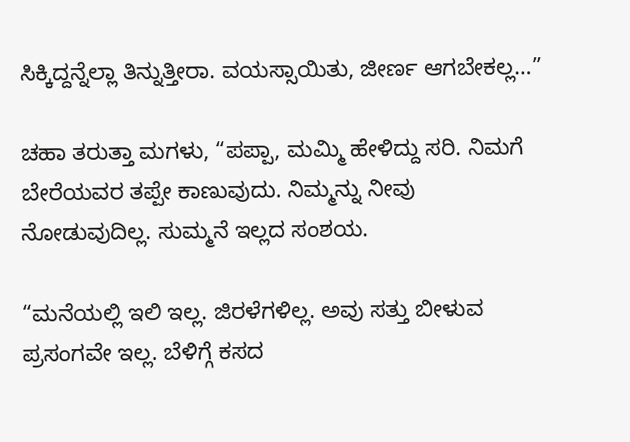ಸಿಕ್ಕಿದ್ದನ್ನೆಲ್ಲಾ ತಿನ್ನುತ್ತೀರಾ. ವಯಸ್ಸಾಯಿತು, ಜೀರ್ಣ ಆಗಬೇಕಲ್ಲ…”

ಚಹಾ ತರುತ್ತಾ ಮಗಳು, “ಪಪ್ಪಾ, ಮಮ್ಮಿ ಹೇಳಿದ್ದು ಸರಿ. ನಿಮಗೆ ಬೇರೆಯವರ ತಪ್ಪೇ ಕಾಣುವುದು. ನಿಮ್ಮನ್ನು ನೀವು ನೋಡುವುದಿಲ್ಲ. ಸುಮ್ಮನೆ ಇಲ್ಲದ ಸಂಶಯ.

“ಮನೆಯಲ್ಲಿ ಇಲಿ ಇಲ್ಲ. ಜಿರಳೆಗಳಿಲ್ಲ. ಅವು ಸತ್ತು ಬೀಳುವ ಪ್ರಸಂಗವೇ ಇಲ್ಲ. ಬೆಳಿಗ್ಗೆ ಕಸದ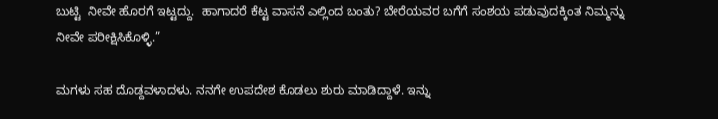ಬುಟ್ಟಿ  ನೀವೇ ಹೊರಗೆ ಇಟ್ಟದ್ದು.  ಹಾಗಾದರೆ ಕೆಟ್ಟ ವಾಸನೆ ಎಲ್ಲಿಂದ ಬಂತು? ಬೇರೆಯವರ ಬಗೆಗೆ ಸಂಶಯ ಪಡುವುದಕ್ಕಿಂತ ನಿಮ್ಮನ್ನು ನೀವೇ ಪರೀಕ್ಷಿಸಿಕೊಳ್ಳಿ.”

ಮಗಳು ಸಹ ದೊಡ್ದವಳಾದಳು. ನನಗೇ ಉಪದೇಶ ಕೊಡಲು ಶುರು ಮಾಡಿದ್ದಾಳೆ. ಇನ್ನು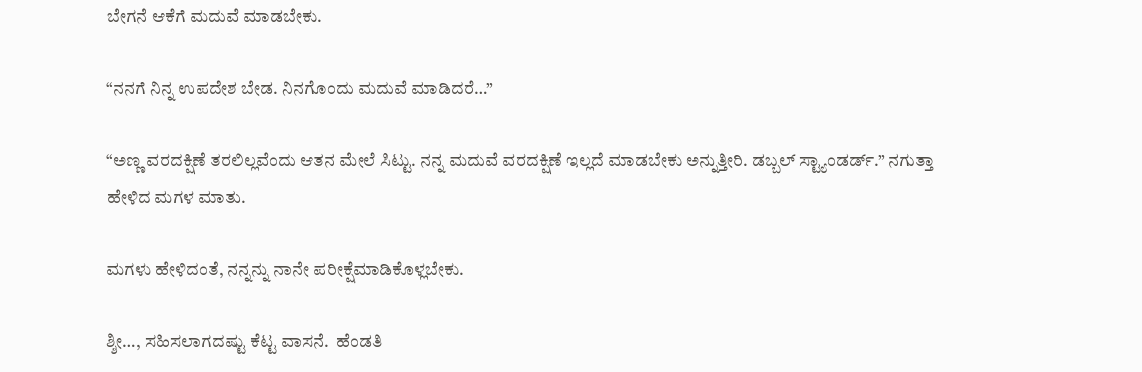ಬೇಗನೆ ಆಕೆಗೆ ಮದುವೆ ಮಾಡಬೇಕು.

“ನನಗೆ ನಿನ್ನ ಉಪದೇಶ ಬೇಡ. ನಿನಗೊಂದು ಮದುವೆ ಮಾಡಿದರೆ…”

“ಅಣ್ಣ ವರದಕ್ಷಿಣೆ ತರಲಿಲ್ಲವೆಂದು ಆತನ ಮೇಲೆ ಸಿಟ್ಟು. ನನ್ನ ಮದುವೆ ವರದಕ್ಷಿಣೆ ಇಲ್ಲದೆ ಮಾಡಬೇಕು ಅನ್ನುತ್ತೀರಿ. ಡಬ್ಬಲ್ ಸ್ಟ್ಯಾಂಡರ್ಡ್.” ನಗುತ್ತಾ ಹೇಳಿದ ಮಗಳ ಮಾತು.

ಮಗಳು ಹೇಳಿದಂತೆ, ನನ್ನನ್ನು ನಾನೇ ಪರೀಕ್ಷೆಮಾಡಿಕೊಳ್ಲಬೇಕು.

ಶ್ಶೀ…, ಸಹಿಸಲಾಗದಷ್ಟು ಕೆಟ್ಟ ವಾಸನೆ.  ಹೆಂಡತಿ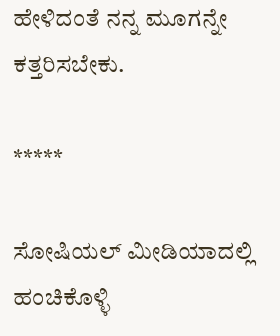ಹೇಳಿದಂತೆ ನನ್ನ ಮೂಗನ್ನೇ ಕತ್ತರಿಸಬೇಕು.

*****

ಸೋಷಿಯಲ್‌ ಮೀಡಿಯಾದಲ್ಲಿ ಹಂಚಿಕೊಳ್ಳಿ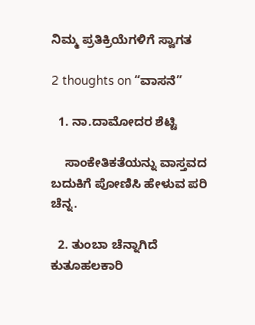ನಿಮ್ಮ ಪ್ರತಿಕ್ರಿಯೆಗಳಿಗೆ ಸ್ವಾಗತ

2 thoughts on “ವಾಸನೆ”

  1. ನಾ.ದಾಮೋದರ ಶೆಟ್ಟಿ

    ಸಾಂಕೇತಿಕತೆಯನ್ನು ವಾಸ್ತವದ ಬದುಕಿಗೆ ಪೋಣಿಸಿ ಹೇಳುವ ಪರಿ ಚೆನ್ನ.

  2. ತುಂಬಾ ಚೆನ್ನಾಗಿದೆ ಕುತೂಹಲಕಾರಿ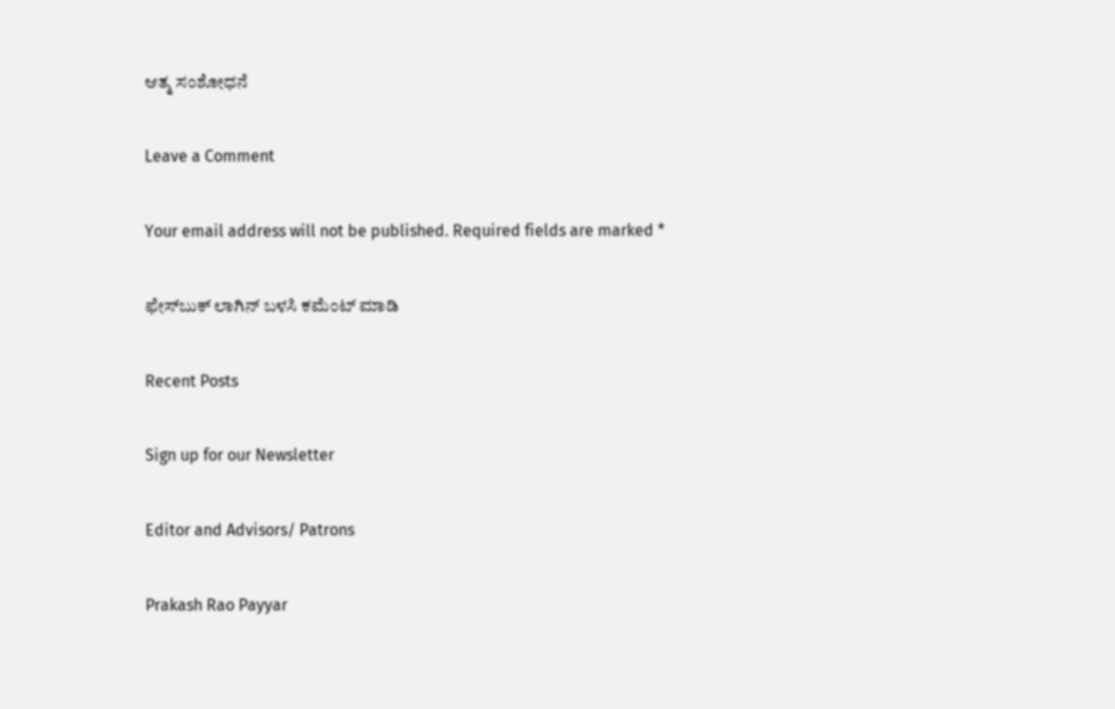ಆತ್ಮ ಸಂಶೋಧನೆ

Leave a Comment

Your email address will not be published. Required fields are marked *

ಫೇಸ್‌ಬುಕ್‌ ಲಾಗಿನ್ ಬಳಸಿ ಕಮೆಂಟ್‌ ಮಾಡಿ

Recent Posts

Sign up for our Newsletter

Editor and Advisors/ Patrons

Prakash Rao Payyar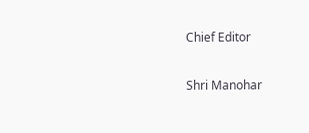Chief Editor

Shri Manohar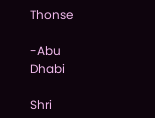Thonse

-Abu Dhabi

Shri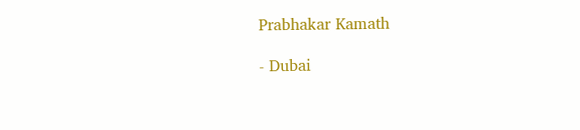Prabhakar Kamath

- Dubai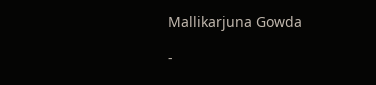Mallikarjuna Gowda

-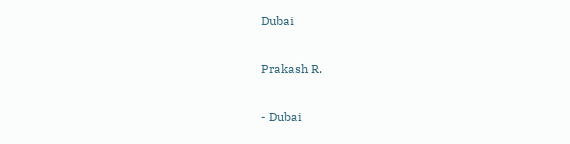Dubai

Prakash R.

- Dubai